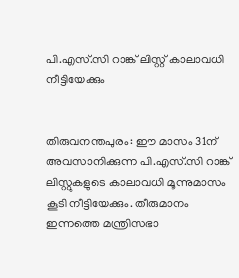പി.എസ്.സി റാങ്ക് ലിസ്റ്റ് കാലാവധി നീട്ടിയേക്കും


തിരുവനന്തപുരം: ഈ മാസം 31ന് അവസാനിക്കുന്ന പി.എസ്.സി റാങ്ക് ലിസ്റ്റുകളുടെ കാലാവധി മൂന്നുമാസം കൂടി നീട്ടിയേക്കും. തീരുമാനം ഇന്നത്തെ മന്ത്രിസഭാ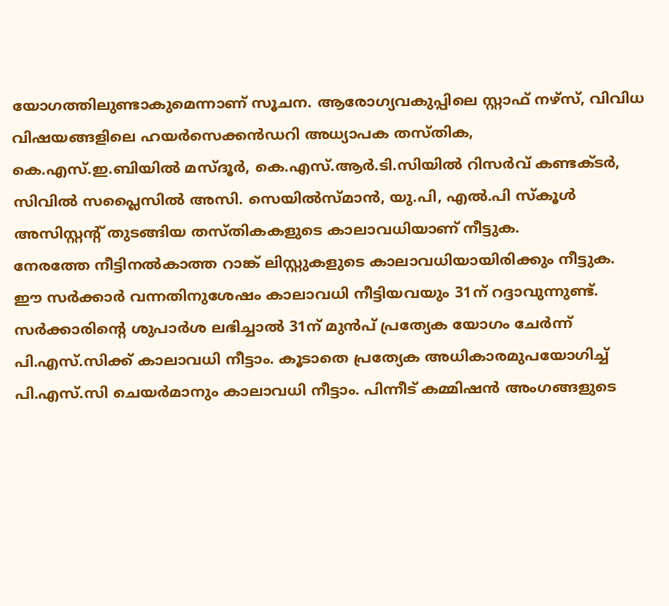യോഗത്തിലുണ്ടാകുമെന്നാണ് സൂചന. ആരോഗ്യവകുപ്പിലെ സ്റ്റാഫ് നഴ്‌സ്, വിവിധ വിഷയങ്ങളിലെ ഹയര്‍സെക്കന്‍ഡറി അധ്യാപക തസ്തിക, കെ.എസ്.ഇ.ബിയില്‍ മസ്ദൂര്‍, കെ.എസ്.ആര്‍.ടി.സിയില്‍ റിസര്‍വ് കണ്ടക്ടര്‍, സിവില്‍ സപ്ലൈസില്‍ അസി. സെയില്‍സ്മാന്‍, യു.പി, എല്‍.പി സ്‌കൂള്‍ അസിസ്റ്റന്റ് തുടങ്ങിയ തസ്തികകളുടെ കാലാവധിയാണ് നീട്ടുക.
നേരത്തേ നീട്ടിനല്‍കാത്ത റാങ്ക് ലിസ്റ്റുകളുടെ കാലാവധിയായിരിക്കും നീട്ടുക. ഈ സര്‍ക്കാര്‍ വന്നതിനുശേഷം കാലാവധി നീട്ടിയവയും 31ന് റദ്ദാവുന്നുണ്ട്. സര്‍ക്കാരിന്റെ ശുപാര്‍ശ ലഭിച്ചാല്‍ 31ന് മുന്‍പ് പ്രത്യേക യോഗം ചേര്‍ന്ന് പി.എസ്.സിക്ക് കാലാവധി നീട്ടാം. കൂടാതെ പ്രത്യേക അധികാരമുപയോഗിച്ച് പി.എസ്.സി ചെയര്‍മാനും കാലാവധി നീട്ടാം. പിന്നീട് കമ്മിഷന്‍ അംഗങ്ങളുടെ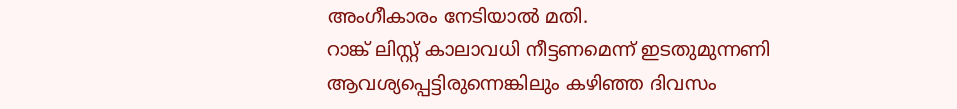അംഗീകാരം നേടിയാല്‍ മതി.
റാങ്ക് ലിസ്റ്റ് കാലാവധി നീട്ടണമെന്ന് ഇടതുമുന്നണി ആവശ്യപ്പെട്ടിരുന്നെങ്കിലും കഴിഞ്ഞ ദിവസം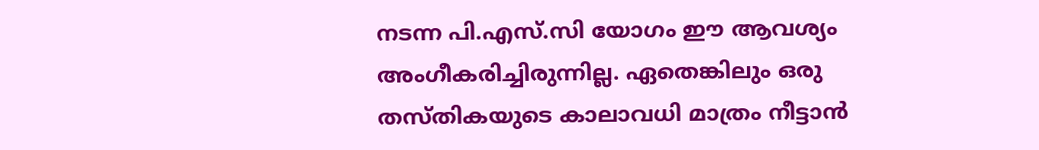നടന്ന പി.എസ്.സി യോഗം ഈ ആവശ്യം അംഗീകരിച്ചിരുന്നില്ല. ഏതെങ്കിലും ഒരു തസ്തികയുടെ കാലാവധി മാത്രം നീട്ടാന്‍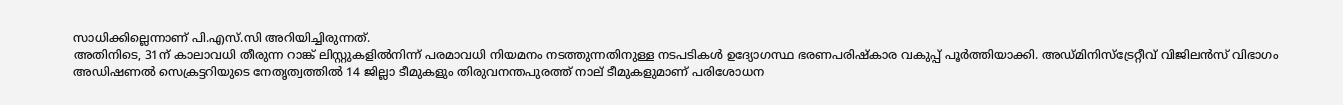സാധിക്കില്ലെന്നാണ് പി.എസ്.സി അറിയിച്ചിരുന്നത്.
അതിനിടെ, 31ന് കാലാവധി തീരുന്ന റാങ്ക് ലിസ്റ്റുകളില്‍നിന്ന് പരമാവധി നിയമനം നടത്തുന്നതിനുള്ള നടപടികള്‍ ഉദ്യോഗസ്ഥ ഭരണപരിഷ്‌കാര വകുപ്പ് പൂര്‍ത്തിയാക്കി. അഡ്മിനിസ്‌ട്രേറ്റീവ് വിജിലന്‍സ് വിഭാഗം അഡിഷണല്‍ സെക്രട്ടറിയുടെ നേതൃത്വത്തില്‍ 14 ജില്ലാ ടീമുകളും തിരുവനന്തപുരത്ത് നാല് ടീമുകളുമാണ് പരിശോധന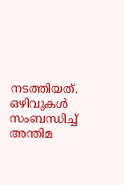നടത്തിയത്. ഒഴിവുകള്‍ സംബന്ധിച്ച് അന്തിമ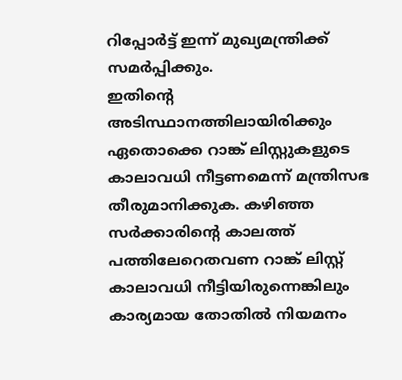റിപ്പോര്‍ട്ട് ഇന്ന് മുഖ്യമന്ത്രിക്ക് സമര്‍പ്പിക്കും.
ഇതിന്റെ അടിസ്ഥാനത്തിലായിരിക്കും ഏതൊക്കെ റാങ്ക് ലിസ്റ്റുകളുടെ കാലാവധി നീട്ടണമെന്ന് മന്ത്രിസഭ തീരുമാനിക്കുക. കഴിഞ്ഞ സര്‍ക്കാരിന്റെ കാലത്ത് പത്തിലേറെതവണ റാങ്ക് ലിസ്റ്റ് കാലാവധി നീട്ടിയിരുന്നെങ്കിലും കാര്യമായ തോതില്‍ നിയമനം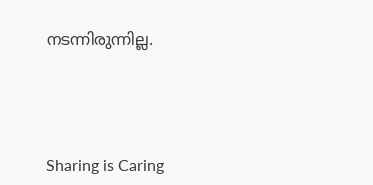നടന്നിരുന്നില്ല.




Sharing is Caring